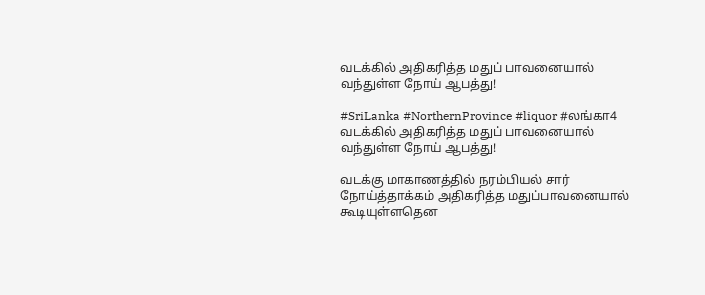வடக்கில் அதிகரித்த மதுப் பாவனையால் வந்துள்ள நோய் ஆபத்து!

#SriLanka #NorthernProvince #liquor #லங்கா4
வடக்கில் அதிகரித்த மதுப் பாவனையால் வந்துள்ள நோய் ஆபத்து!

வடக்கு மாகாணத்தில் நரம்பியல் சார் நோய்த்தாக்கம் அதிகரித்த மதுப்பாவனையால் கூடியுள்ளதென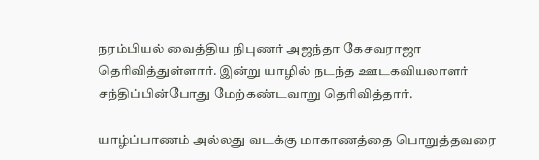நரம்பியல் வைத்திய நிபுணர் அஜந்தா கேசவராஜா தெரிவித்துள்ளார். இன்று யாழில் நடந்த ஊடகவியலாளர் சந்திப்பின்போது மேற்கண்டவாறு தெரிவித்தார்.

யாழ்ப்பாணம் அல்லது வடக்கு மாகாணத்தை பொறுத்தவரை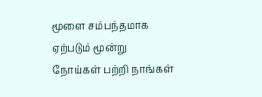மூளை சம்பந்தமாக ஏற்படும் மூன்று நோய்கள் பற்றி நாங்கள்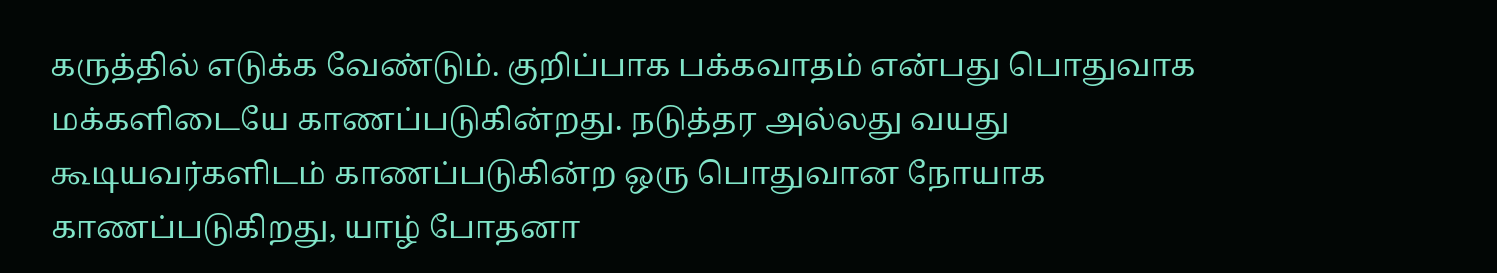கருத்தில் எடுக்க வேண்டும். குறிப்பாக பக்கவாதம் என்பது பொதுவாக மக்களிடையே காணப்படுகின்றது. நடுத்தர அல்லது வயது கூடியவர்களிடம் காணப்படுகின்ற ஒரு பொதுவான நோயாக காணப்படுகிறது, யாழ் போதனா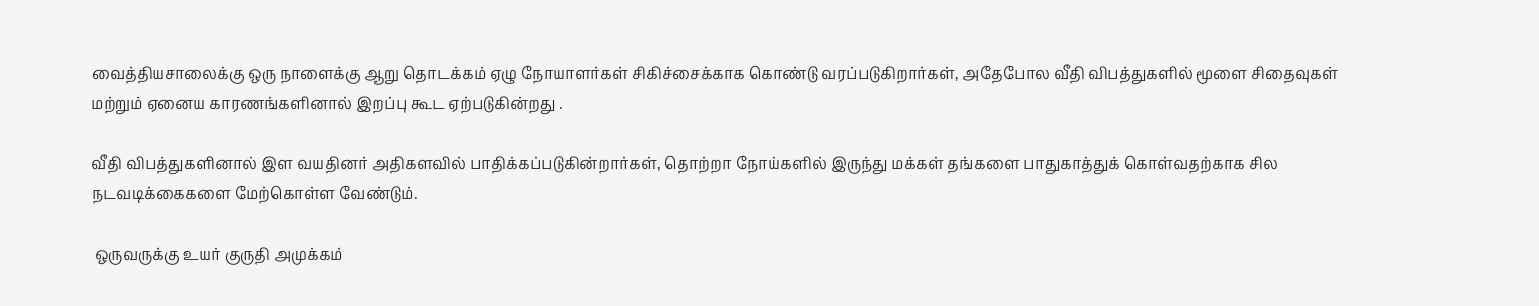வைத்தியசாலைக்கு ஒரு நாளைக்கு ஆறு தொடக்கம் ஏழு நோயாளர்கள் சிகிச்சைக்காக கொண்டு வரப்படுகிறார்கள், அதேபோல வீதி விபத்துகளில் மூளை சிதைவுகள் மற்றும் ஏனைய காரணங்களினால் இறப்பு கூட ஏற்படுகின்றது .

வீதி விபத்துகளினால் இள வயதினர் அதிகளவில் பாதிக்கப்படுகின்றார்கள், தொற்றா நோய்களில் இருந்து மக்கள் தங்களை பாதுகாத்துக் கொள்வதற்காக சில நடவடிக்கைகளை மேற்கொள்ள வேண்டும்.

 ஒருவருக்கு உயர் குருதி அமுக்கம்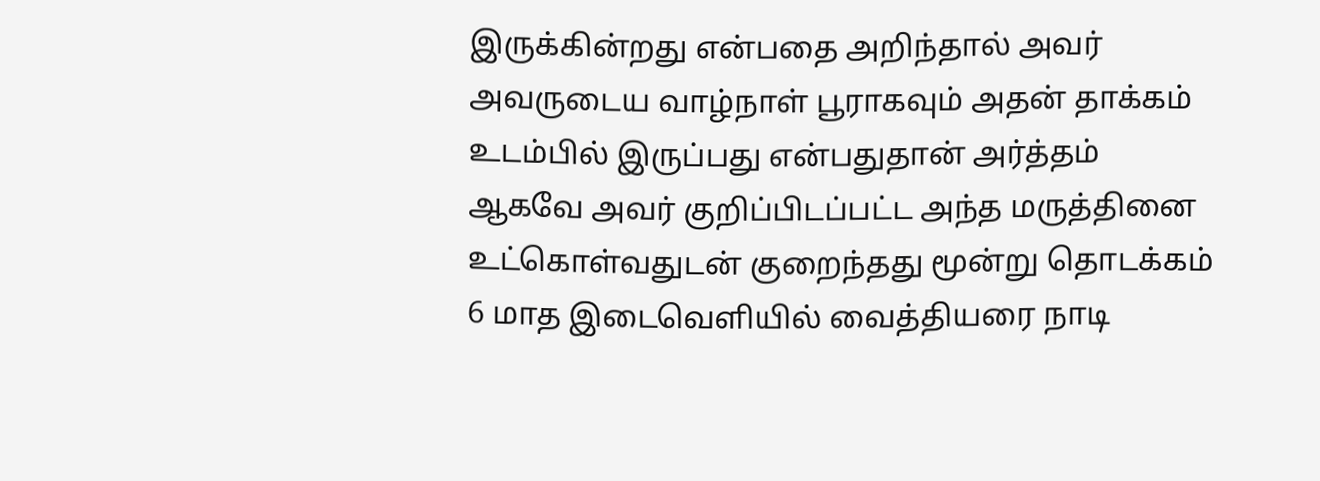இருக்கின்றது என்பதை அறிந்தால் அவர் அவருடைய வாழ்நாள் பூராகவும் அதன் தாக்கம் உடம்பில் இருப்பது என்பதுதான் அர்த்தம் ஆகவே அவர் குறிப்பிடப்பட்ட அந்த மருத்தினை உட்கொள்வதுடன் குறைந்தது மூன்று தொடக்கம் 6 மாத இடைவெளியில் வைத்தியரை நாடி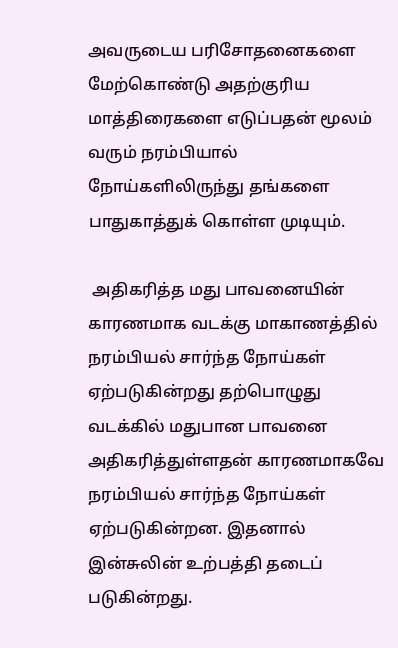அவருடைய பரிசோதனைகளை மேற்கொண்டு அதற்குரிய மாத்திரைகளை எடுப்பதன் மூலம் வரும் நரம்பியால் நோய்களிலிருந்து தங்களை பாதுகாத்துக் கொள்ள முடியும்.

 அதிகரித்த மது பாவனையின் காரணமாக வடக்கு மாகாணத்தில் நரம்பியல் சார்ந்த நோய்கள் ஏற்படுகின்றது தற்பொழுது வடக்கில் மதுபான பாவனை அதிகரித்துள்ளதன் காரணமாகவே நரம்பியல் சார்ந்த நோய்கள் ஏற்படுகின்றன. இதனால் இன்சுலின் உற்பத்தி தடைப் படுகின்றது.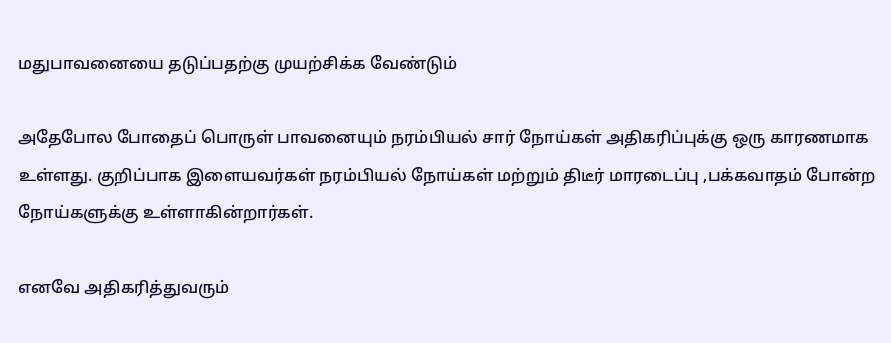மதுபாவனையை தடுப்பதற்கு முயற்சிக்க வேண்டும்

அதேபோல போதைப் பொருள் பாவனையும் நரம்பியல் சார் நோய்கள் அதிகரிப்புக்கு ஒரு காரணமாக உள்ளது. குறிப்பாக இளையவர்கள் நரம்பியல் நோய்கள் மற்றும் திடீர் மாரடைப்பு ,பக்கவாதம் போன்ற நோய்களுக்கு உள்ளாகின்றார்கள்.

எனவே அதிகரித்துவரும்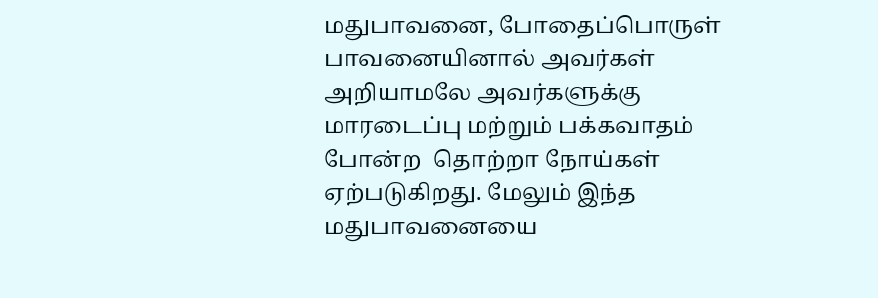மதுபாவனை, போதைப்பொருள் பாவனையினால் அவர்கள் அறியாமலே அவர்களுக்கு மாரடைப்பு மற்றும் பக்கவாதம் போன்ற  தொற்றா நோய்கள் ஏற்படுகிறது. மேலும் இந்த மதுபாவனையை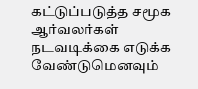கட்டுப்படுத்த சமூக ஆர்வலர்கள் நடவடிக்கை எடுக்க வேண்டுமெனவும்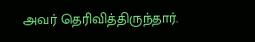அவர் தெரிவித்திருந்தார்.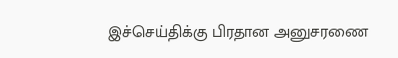இச்செய்திக்கு பிரதான அனுசரணை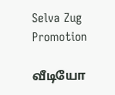Selva Zug Promotion

வீடியோ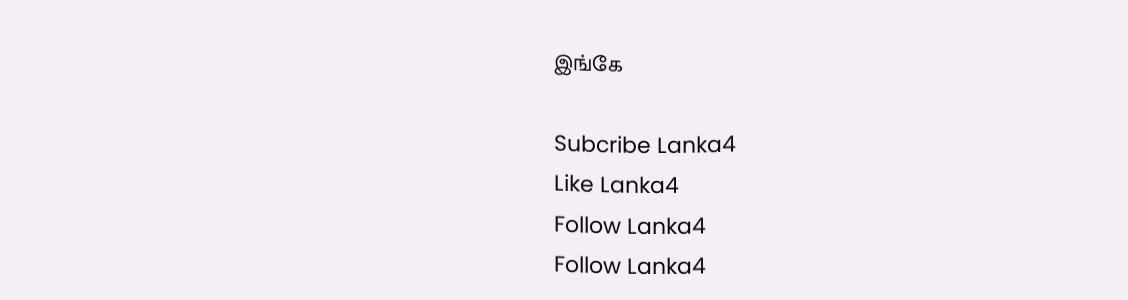இங்கே

Subcribe Lanka4
Like Lanka4
Follow Lanka4
Follow Lanka4